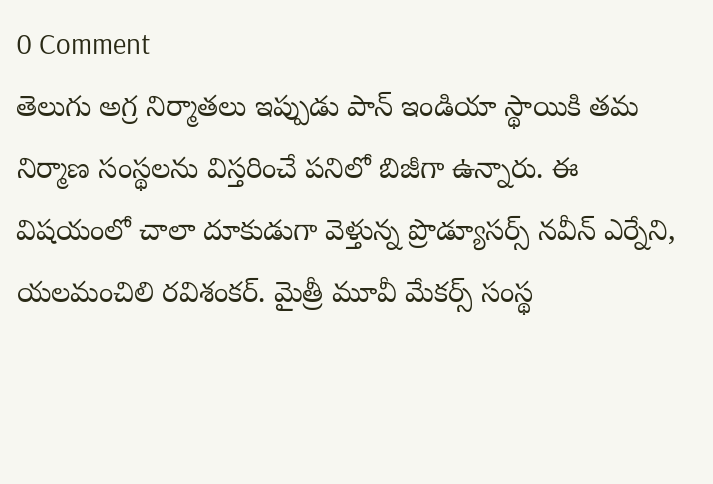0 Comment
తెలుగు అగ్ర నిర్మాతలు ఇప్పుడు పాన్ ఇండియా స్థాయికి తమ నిర్మాణ సంస్థలను విస్తరించే పనిలో బిజీగా ఉన్నారు. ఈ విషయంలో చాలా దూకుడుగా వెళ్తున్న ప్రొడ్యూసర్స్ నవీన్ ఎర్నేని, యలమంచిలి రవిశంకర్. మైత్రీ మూవీ మేకర్స్ సంస్థ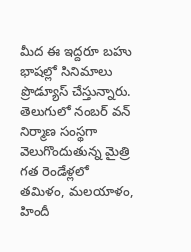మీద ఈ ఇద్దరూ బహు భాషల్లో సినిమాలు ప్రొడ్యూస్ చేస్తున్నారు. తెలుగులో నంబర్ వన్ నిర్మాణ సంస్థగా వెలుగొందుతున్న మైత్రి గత రెండేళ్లలో తమిళం, మలయాళం, హిందీ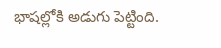భాషల్లోకి అడుగు పెట్టింది.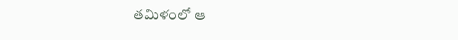తమిళంలో ఆ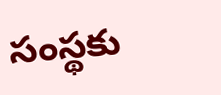సంస్థకు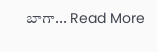బాగా... Read More